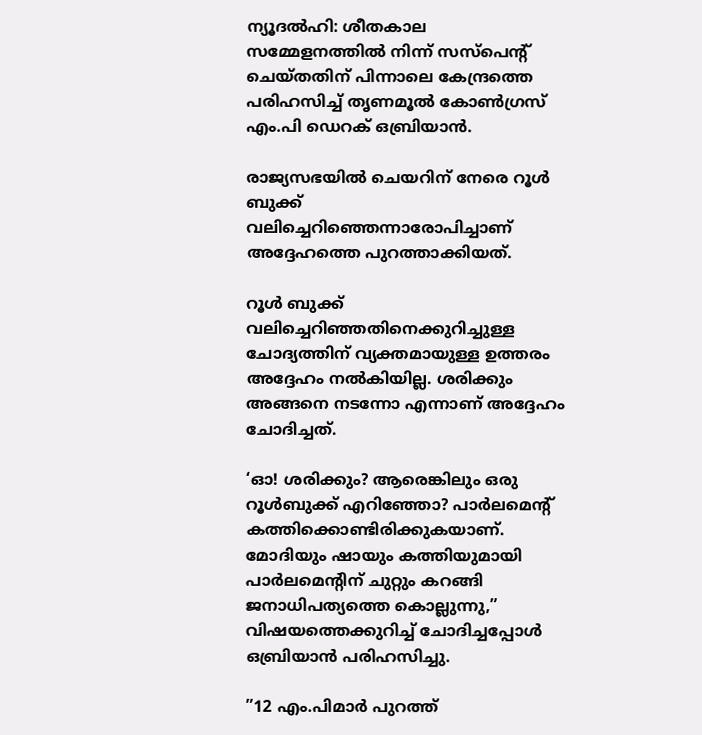ന്യൂദല്‍ഹി: ശീതകാല സമ്മേളനത്തില്‍ നിന്ന് സസ്‌പെന്റ് ചെയ്തതിന് പിന്നാലെ കേന്ദ്രത്തെ പരിഹസിച്ച് തൃണമൂല്‍ കോണ്‍ഗ്രസ് എം.പി ഡെറക് ഒബ്രിയാന്‍.

രാജ്യസഭയില്‍ ചെയറിന് നേരെ റൂള്‍ ബുക്ക് വലിച്ചെറിഞ്ഞെന്നാരോപിച്ചാണ് അദ്ദേഹത്തെ പുറത്താക്കിയത്.

റൂള്‍ ബുക്ക് വലിച്ചെറിഞ്ഞതിനെക്കുറിച്ചുള്ള ചോദ്യത്തിന് വ്യക്തമായുള്ള ഉത്തരം അദ്ദേഹം നല്‍കിയില്ല. ശരിക്കും അങ്ങനെ നടന്നോ എന്നാണ് അദ്ദേഹം ചോദിച്ചത്.

‘ഓ! ശരിക്കും? ആരെങ്കിലും ഒരു റൂള്‍ബുക്ക് എറിഞ്ഞോ? പാര്‍ലമെന്റ് കത്തിക്കൊണ്ടിരിക്കുകയാണ്. മോദിയും ഷായും കത്തിയുമായി പാര്‍ലമെന്റിന് ചുറ്റും കറങ്ങി ജനാധിപത്യത്തെ കൊല്ലുന്നു,”
വിഷയത്തെക്കുറിച്ച് ചോദിച്ചപ്പോള്‍ ഒബ്രിയാന്‍ പരിഹസിച്ചു.

”12 എം.പിമാര്‍ പുറത്ത്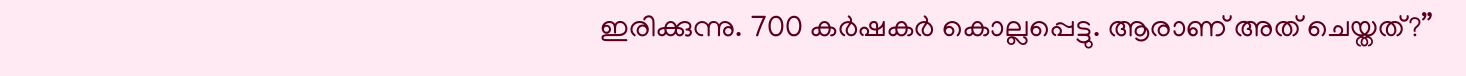ഇരിക്കുന്നു. 700 കര്‍ഷകര്‍ കൊല്ലപ്പെട്ടു. ആരാണ് അത് ചെയ്തത്?”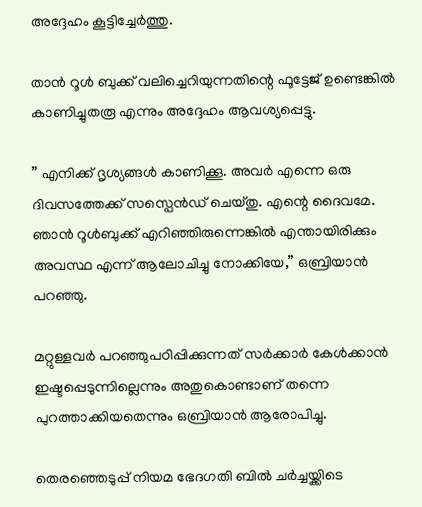അദ്ദേഹം കൂട്ടിച്ചേര്‍ത്തു.

താന്‍ റൂള്‍ ബുക്ക് വലിച്ചെറിയുന്നതിന്റെ ഫൂട്ടേജ് ഉണ്ടെങ്കില്‍ കാണിച്ചുതരൂ എന്നും അദ്ദേഹം ആവശ്യപ്പെട്ടു.

” എനിക്ക് ദൃശ്യങ്ങള്‍ കാണിക്കൂ. അവര്‍ എന്നെ ഒരു ദിവസത്തേക്ക് സസ്പെന്‍ഡ് ചെയ്തു. എന്റെ ദൈവമേ. ഞാന്‍ റൂള്‍ബുക്ക് എറിഞ്ഞിരുന്നെങ്കില്‍ എന്തായിരിക്കും അവസ്ഥ എന്ന് ആലോചിച്ചു നോക്കിയേ,” ഒബ്രിയാന്‍ പറഞ്ഞു.

മറ്റുള്ളവര്‍ പറഞ്ഞുപഠിപ്പിക്കുന്നത് സര്‍ക്കാര്‍ കേള്‍ക്കാന്‍ ഇഷ്ടപ്പെടുന്നില്ലെന്നും അതുകൊണ്ടാണ് തന്നെ പുറത്താക്കിയതെന്നും ഒബ്രിയാന്‍ ആരോപിച്ചു.

തെരഞ്ഞെടുപ്പ് നിയമ ഭേദഗതി ബില്‍ ചര്‍ച്ചയ്ക്കിടെ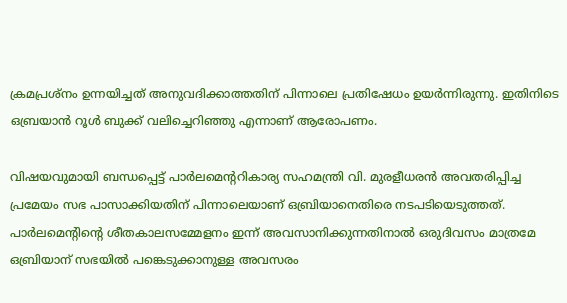ക്രമപ്രശ്നം ഉന്നയിച്ചത് അനുവദിക്കാത്തതിന് പിന്നാലെ പ്രതിഷേധം ഉയര്‍ന്നിരുന്നു. ഇതിനിടെ ഒബ്രയാന്‍ റൂള്‍ ബുക്ക് വലിച്ചെറിഞ്ഞു എന്നാണ് ആരോപണം.

വിഷയവുമായി ബന്ധപ്പെട്ട് പാര്‍ലമെന്ററികാര്യ സഹമന്ത്രി വി. മുരളീധരന്‍ അവതരിപ്പിച്ച പ്രമേയം സഭ പാസാക്കിയതിന് പിന്നാലെയാണ് ഒബ്രിയാനെതിരെ നടപടിയെടുത്തത്. പാര്‍ലമെന്റിന്റെ ശീതകാലസമ്മേളനം ഇന്ന് അവസാനിക്കുന്നതിനാല്‍ ഒരുദിവസം മാത്രമേ ഒബ്രിയാന് സഭയില്‍ പങ്കെടുക്കാനുള്ള അവസരം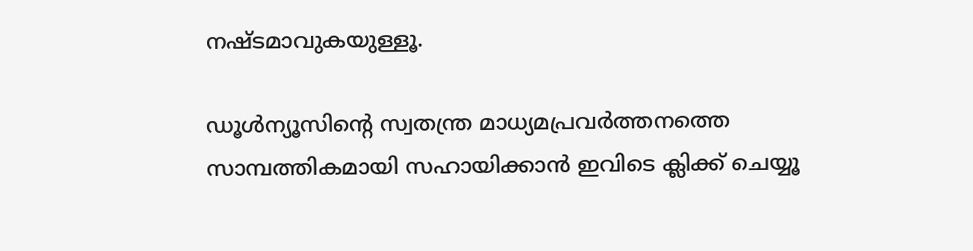നഷ്ടമാവുകയുള്ളൂ.

ഡൂള്‍ന്യൂസിന്റെ സ്വതന്ത്ര മാധ്യമപ്രവര്‍ത്തനത്തെ സാമ്പത്തികമായി സഹായിക്കാന്‍ ഇവിടെ ക്ലിക്ക് ചെയ്യൂ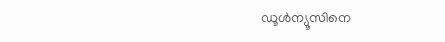ഡൂള്‍ന്യൂസിനെ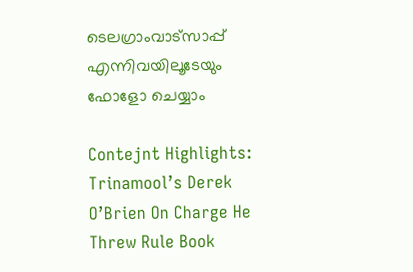ടെലഗ്രാംവാട്‌സാപ്പ് എന്നിവയിലൂടേയും  ഫോളോ ചെയ്യാം

Contejnt Highlights:  Trinamool’s Derek O’Brien On Charge He Threw Rule Book